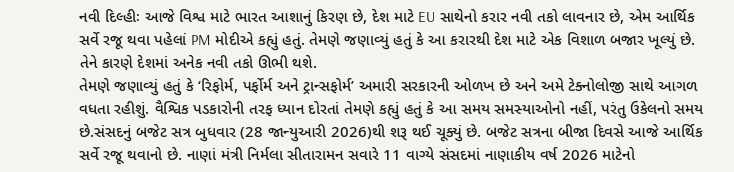નવી દિલ્હીઃ આજે વિશ્વ માટે ભારત આશાનું કિરણ છે, દેશ માટે EU સાથેનો કરાર નવી તકો લાવનાર છે, એમ આર્થિક સર્વે રજૂ થવા પહેલાં PM મોદીએ કહ્યું હતું. તેમણે જણાવ્યું હતું કે આ કરારથી દેશ માટે એક વિશાળ બજાર ખૂલ્યું છે. તેને કારણે દેશમાં અનેક નવી તકો ઊભી થશે.
તેમણે જણાવ્યું હતું કે ‘રિફોર્મ, પર્ફોર્મ અને ટ્રાન્સફોર્મ’ અમારી સરકારની ઓળખ છે અને અમે ટેક્નોલોજી સાથે આગળ વધતા રહીશું. વૈશ્વિક પડકારોની તરફ ધ્યાન દોરતાં તેમણે કહ્યું હતું કે આ સમય સમસ્યાઓનો નહીં, પરંતુ ઉકેલનો સમય છે.સંસદનું બજેટ સત્ર બુધવાર (28 જાન્યુઆરી 2026)થી શરૂ થઈ ચૂક્યું છે. બજેટ સત્રના બીજા દિવસે આજે આર્થિક સર્વે રજૂ થવાનો છે. નાણાં મંત્રી નિર્મલા સીતારામન સવારે 11 વાગ્યે સંસદમાં નાણાકીય વર્ષ 2026 માટેનો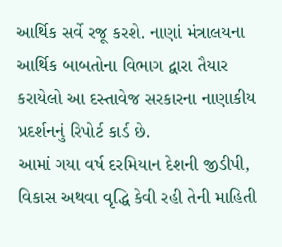આર્થિક સર્વે રજૂ કરશે. નાણાં મંત્રાલયના આર્થિક બાબતોના વિભાગ દ્વારા તૈયાર કરાયેલો આ દસ્તાવેજ સરકારના નાણાકીય પ્રદર્શનનું રિપોર્ટ કાર્ડ છે.
આમાં ગયા વર્ષ દરમિયાન દેશની જીડીપી, વિકાસ અથવા વૃદ્ધિ કેવી રહી તેની માહિતી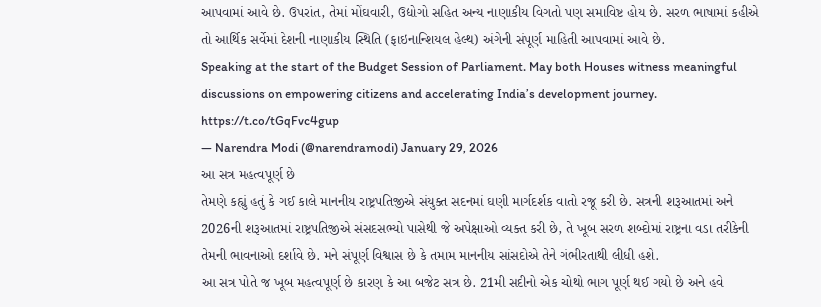આપવામાં આવે છે. ઉપરાંત, તેમાં મોંઘવારી, ઉદ્યોગો સહિત અન્ય નાણાકીય વિગતો પણ સમાવિષ્ટ હોય છે. સરળ ભાષામાં કહીએ તો આર્થિક સર્વેમાં દેશની નાણાકીય સ્થિતિ (ફાઇનાન્શિયલ હેલ્થ) અંગેની સંપૂર્ણ માહિતી આપવામાં આવે છે.
Speaking at the start of the Budget Session of Parliament. May both Houses witness meaningful discussions on empowering citizens and accelerating India’s development journey. https://t.co/tGqFvc4gup
— Narendra Modi (@narendramodi) January 29, 2026
આ સત્ર મહત્વપૂર્ણ છે
તેમણે કહ્યું હતું કે ગઈ કાલે માનનીય રાષ્ટ્રપતિજીએ સંયુક્ત સદનમાં ઘણી માર્ગદર્શક વાતો રજૂ કરી છે. સત્રની શરૂઆતમાં અને 2026ની શરૂઆતમાં રાષ્ટ્રપતિજીએ સંસદસભ્યો પાસેથી જે અપેક્ષાઓ વ્યક્ત કરી છે, તે ખૂબ સરળ શબ્દોમાં રાષ્ટ્રના વડા તરીકેની તેમની ભાવનાઓ દર્શાવે છે. મને સંપૂર્ણ વિશ્વાસ છે કે તમામ માનનીય સાંસદોએ તેને ગંભીરતાથી લીધી હશે.
આ સત્ર પોતે જ ખૂબ મહત્વપૂર્ણ છે કારણ કે આ બજેટ સત્ર છે. 21મી સદીનો એક ચોથો ભાગ પૂર્ણ થઈ ગયો છે અને હવે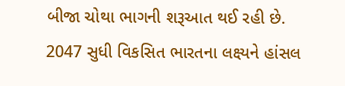બીજા ચોથા ભાગની શરૂઆત થઈ રહી છે. 2047 સુધી વિકસિત ભારતના લક્ષ્યને હાંસલ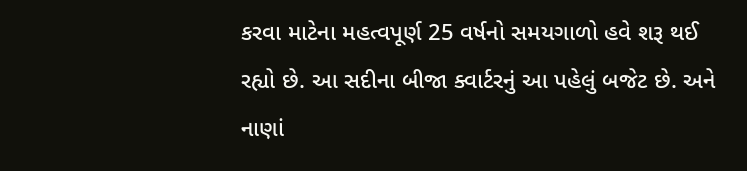કરવા માટેના મહત્વપૂર્ણ 25 વર્ષનો સમયગાળો હવે શરૂ થઈ રહ્યો છે. આ સદીના બીજા ક્વાર્ટરનું આ પહેલું બજેટ છે. અને નાણાં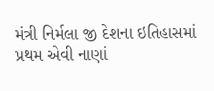મંત્રી નિર્મલા જી દેશના ઇતિહાસમાં પ્રથમ એવી નાણાં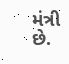મંત્રી છે.